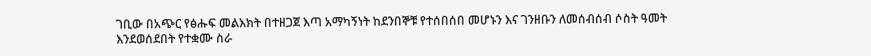ገቢው በአጭር የፅሑፍ መልእክት በተዘጋጀ እጣ አማካኝነት ከደንበኞቹ የተሰበሰበ መሆኑን እና ገንዘቡን ለመሰብሰብ ሶስት ዓመት እንደወሰደበት የተቋሙ ስራ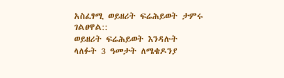አስፈፃሚ ወይዘሪት ፍሬሕይወት ታምሩ ገልፀዋል::
ወይዘሪት ፍሬሕይወት እንዳሉት ላለፉት 3 ዓመታት ለሜቄዶንያ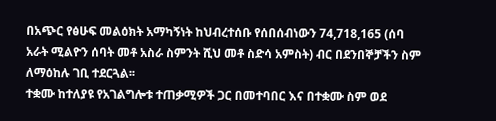በአጭር የፅሁፍ መልዕክት አማካኝነት ከህብረተሰቡ የሰበሰብነውን 74,718,165 (ሰባ አራት ሚልዮን ሰባት መቶ አስራ ስምንት ሺህ መቶ ስድሳ አምስት) ብር በደንበኞቻችን ስም ለማዕከሉ ገቢ ተደርጓል፡፡
ተቋሙ ከተለያዩ የአገልግሎቱ ተጠቃሚዎች ጋር በመተባበር እና በተቋሙ ስም ወደ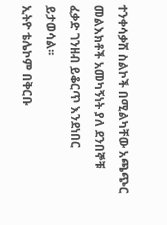ተንቀሳቃሽ ስልኮች በሚልካቸው አጫጭር
መልእክቶች አመካኝነት ያለ ደንበኞቹ ፈቃድ ገንዘብ ይቆርጥ እንደነበር ይታወሳል፡፡
ኢትዮ ቴሌኮም በቅርቡ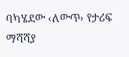ባካሄደው ‹ለውጥ› የታሪፍ ማሻሻያ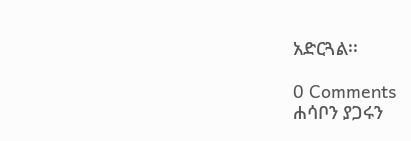አድርጓል፡፡

0 Comments
ሐሳቦን ያጋሩን